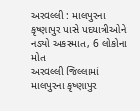અરવલ્લી : માલપુરના કૃષ્ણાપુર પાસે પદયાત્રીઓને નડ્યો અકસ્માત, 6 લોકોના મોત
અરવલ્લી જિલ્લામાં માલપુરના કૃષ્ણાપુર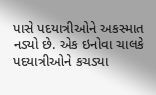પાસે પદયાત્રીઓને અકસ્માત નડ્યો છે. એક ઇનોવા ચાલકે પદયાત્રીઓને કચડ્યા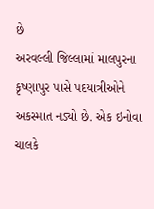છે
અરવલ્લી જિલ્લામાં માલપુરના કૃષ્ણાપુર પાસે પદયાત્રીઓને અકસ્માત નડ્યો છે. એક ઇનોવા ચાલકે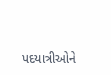પદયાત્રીઓને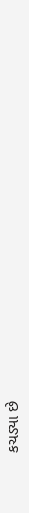કચડ્યા છે